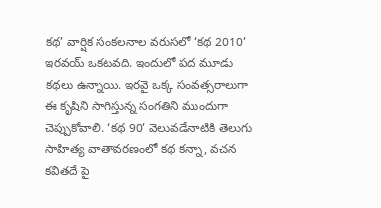కథ’ వార్షిక సంకలనాల వరుసలో ‘కథ 2010’ ఇరవయ్ ఒకటవది. ఇందులో పద మూడు కథలు ఉన్నాయి. ఇరవై ఒక్క సంవత్సరాలుగా ఈ కృషిని సాగిస్తున్న సంగతిని ముందుగా చెప్పుకోవాలి. ‘కథ 90’ వెలువడేనాటికి తెలుగు సాహిత్య వాతావరణంలో కథ కన్నా, వచన కవితదే పై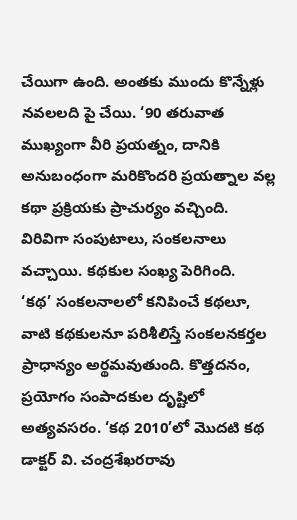చేయిగా ఉంది. అంతకు ముందు కొన్నేళ్లు నవలలది పై చేయి. ‘90 తరువాత ముఖ్యంగా వీరి ప్రయత్నం, దానికి అనుబంధంగా మరికొందరి ప్రయత్నాల వల్ల కథా ప్రక్రియకు ప్రాచుర్యం వచ్చింది. విరివిగా సంపుటాలు, సంకలనాలు వచ్చాయి. కథకుల సంఖ్య పెరిగింది.
‘కథ’ సంకలనాలలో కనిపించే కథలూ, వాటి కథకులనూ పరిశీలిస్తే సంకలనకర్తల ప్రాధాన్యం అర్థమవుతుంది. కొత్తదనం, ప్రయోగం సంపాదకుల దృష్టిలో అత్యవసరం. ‘కథ 2010’లో మొదటి కథ డాక్టర్ వి. చంద్రశేఖరరావు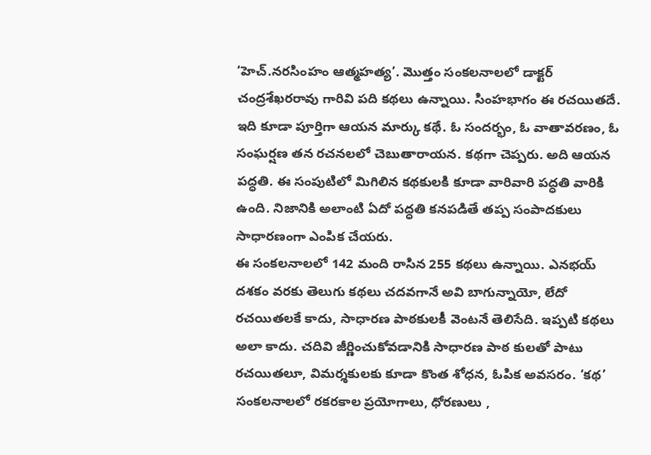‘హెచ్.నరసింహం ఆత్మహత్య’. మొత్తం సంకలనాలలో డాక్టర్ చంద్రశేఖరరావు గారివి పది కథలు ఉన్నాయి. సింహభాగం ఈ రచయితదే. ఇది కూడా పూర్తిగా ఆయన మార్కు కథే. ఓ సందర్భం, ఓ వాతావరణం, ఓ సంఘర్షణ తన రచనలలో చెబుతారాయన. కథగా చెప్పరు. అది ఆయన పద్ధతి. ఈ సంపుటిలో మిగిలిన కథకులకి కూడా వారివారి పద్ధతి వారికి ఉంది. నిజానికి అలాంటి ఏదో పద్ధతి కనపడితే తప్ప సంపాదకులు సాధారణంగా ఎంపిక చేయరు.
ఈ సంకలనాలలో 142 మంది రాసిన 255 కథలు ఉన్నాయి. ఎనభయ్ దశకం వరకు తెలుగు కథలు చదవగానే అవి బాగున్నాయో, లేదో రచయితలకే కాదు, సాధారణ పాఠకులకీ వెంటనే తెలిసేది. ఇప్పటి కథలు అలా కాదు. చదివి జీర్ణించుకోవడానికి సాధారణ పాఠ కులతో పాటు రచయితలూ, విమర్శకులకు కూడా కొంత శోధన, ఓపిక అవసరం. ‘కథ’ సంకలనాలలో రకరకాల ప్రయోగాలు, ధోరణులు ,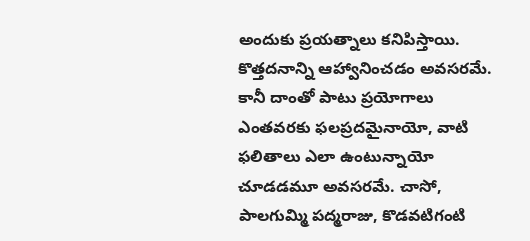అందుకు ప్రయత్నాలు కనిపిస్తాయి. కొత్తదనాన్ని ఆహ్వానించడం అవసరమే. కానీ దాంతో పాటు ప్రయోగాలు ఎంతవరకు ఫలప్రదమైనాయో, వాటి ఫలితాలు ఎలా ఉంటున్నాయో చూడడమూ అవసరమే. చాసో, పాలగుమ్మి పద్మరాజు, కొడవటిగంటి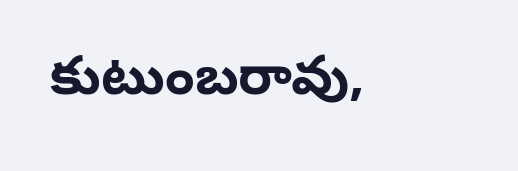కుటుంబరావు,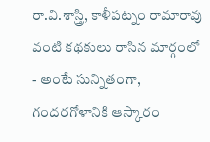రా.వి.శాస్త్రి, కాళీపట్నం రామారావు వంటి కథకులు రాసిన మార్గంలో - అంటే సున్నితంగా, గందరగోళానికి ఆస్కారం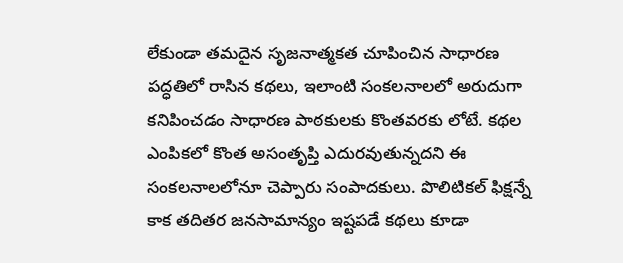లేకుండా తమదైన సృజనాత్మకత చూపించిన సాధారణ పద్ధతిలో రాసిన కథలు, ఇలాంటి సంకలనాలలో అరుదుగా కనిపించడం సాధారణ పాఠకులకు కొంతవరకు లోటే. కథల ఎంపికలో కొంత అసంతృప్తి ఎదురవుతున్నదని ఈ సంకలనాలలోనూ చెప్పారు సంపాదకులు. పొలిటికల్ ఫిక్షన్నే కాక తదితర జనసామాన్యం ఇష్టపడే కథలు కూడా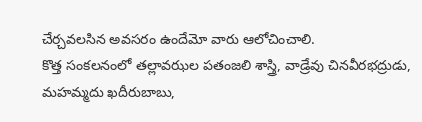చేర్చవలసిన అవసరం ఉందేమో వారు ఆలోచించాలి.
కొత్త సంకలనంలో తల్లావఝల పతంజలి శాస్త్రి, వాడ్రేవు చినవీరభద్రుడు, మహమ్మదు ఖదీరుబాబు,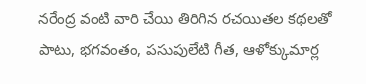నరేంద్ర వంటి వారి చేయి తిరిగిన రచయితల కథలతో పాటు, భగవంతం, పసుపులేటి గీత, ఆళోక్కుమార్ల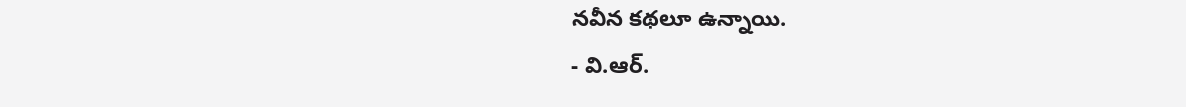నవీన కథలూ ఉన్నాయి.
- వి.ఆర్.